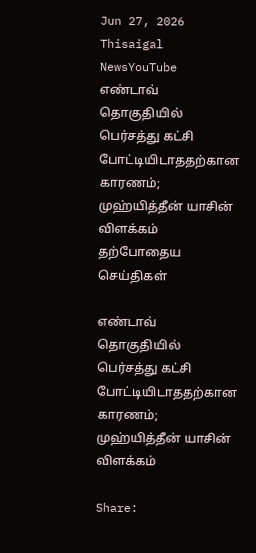Jun 27, 2026
Thisaigal NewsYouTube
எண்டாவ் தொகுதியில் பெர்சத்து கட்சி போட்டியிடாததற்கான காரணம்; முஹ்யித்தீன் யாசின் விளக்கம்
தற்போதைய செய்திகள்

எண்டாவ் தொகுதியில் பெர்சத்து கட்சி போட்டியிடாததற்கான காரணம்; முஹ்யித்தீன் யாசின் விளக்கம்

Share: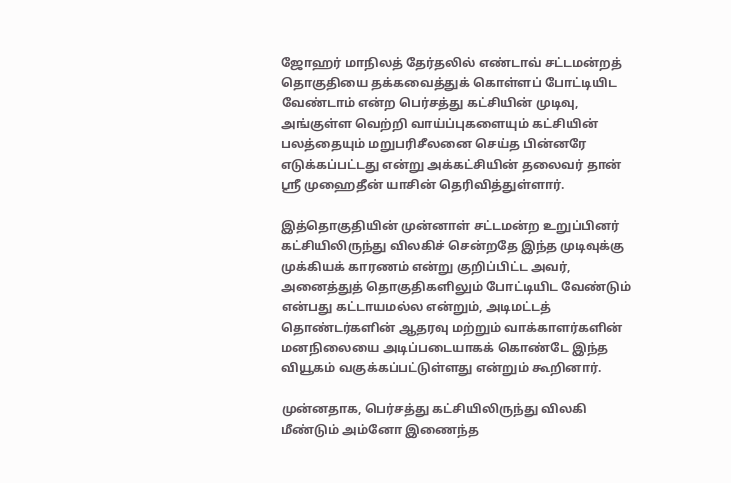ஜோஹர் மாநிலத் தேர்தலில் எண்டாவ் சட்டமன்றத் தொகுதியை தக்கவைத்துக் கொள்ளப் போட்டியிட வேண்டாம் என்ற பெர்சத்து கட்சியின் முடிவு, அங்குள்ள வெற்றி வாய்ப்புகளையும் கட்சியின் பலத்தையும் மறுபரிசீலனை செய்த பின்னரே எடுக்கப்பட்டது என்று அக்கட்சியின் தலைவர் தான் ஸ்ரீ முஹைதீன் யாசின் தெரிவித்துள்ளார்.

இத்தொகுதியின் முன்னாள் சட்டமன்ற உறுப்பினர் கட்சியிலிருந்து விலகிச் சென்றதே இந்த முடிவுக்கு முக்கியக் காரணம் என்று குறிப்பிட்ட அவர், அனைத்துத் தொகுதிகளிலும் போட்டியிட வேண்டும் என்பது கட்டாயமல்ல என்றும், அடிமட்டத் தொண்டர்களின் ஆதரவு மற்றும் வாக்காளர்களின் மனநிலையை அடிப்படையாகக் கொண்டே இந்த வியூகம் வகுக்கப்பட்டுள்ளது என்றும் கூறினார்.

முன்னதாக, பெர்சத்து கட்சியிலிருந்து விலகி மீண்டும் அம்னோ இணைந்த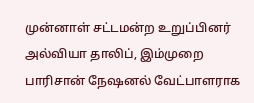முன்னாள் சட்டமன்ற உறுப்பினர் அல்வியா தாலிப், இம்முறை பாரிசான் நேஷனல் வேட்பாளராக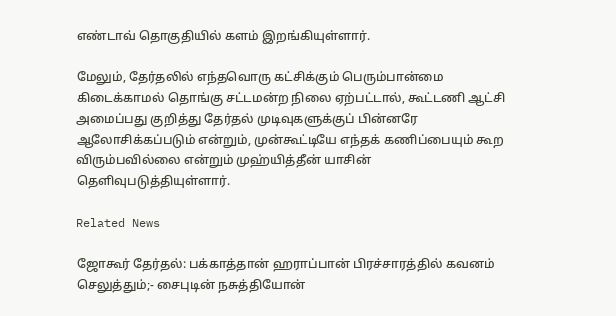எண்டாவ் தொகுதியில் களம் இறங்கியுள்ளார்.

மேலும், தேர்தலில் எந்தவொரு கட்சிக்கும் பெரும்பான்மை கிடைக்காமல் தொங்கு சட்டமன்ற நிலை ஏற்பட்டால், கூட்டணி ஆட்சி அமைப்பது குறித்து தேர்தல் முடிவுகளுக்குப் பின்னரே ஆலோசிக்கப்படும் என்றும், முன்கூட்டியே எந்தக் கணிப்பையும் கூற விரும்பவில்லை என்றும் முஹ்யித்தீன் யாசின் தெளிவுபடுத்தியுள்ளார்.

Related News

ஜோகூர் தேர்தல்: பக்காத்தான் ஹராப்பான் பிரச்சாரத்தில் கவனம் செலுத்தும்;- சைபுடின் நசுத்தியோன்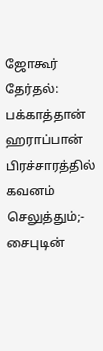ஜோகூர் தேர்தல்: பக்காத்தான் ஹராப்பான் பிரச்சாரத்தில் கவனம் செலுத்தும்;- சைபுடின்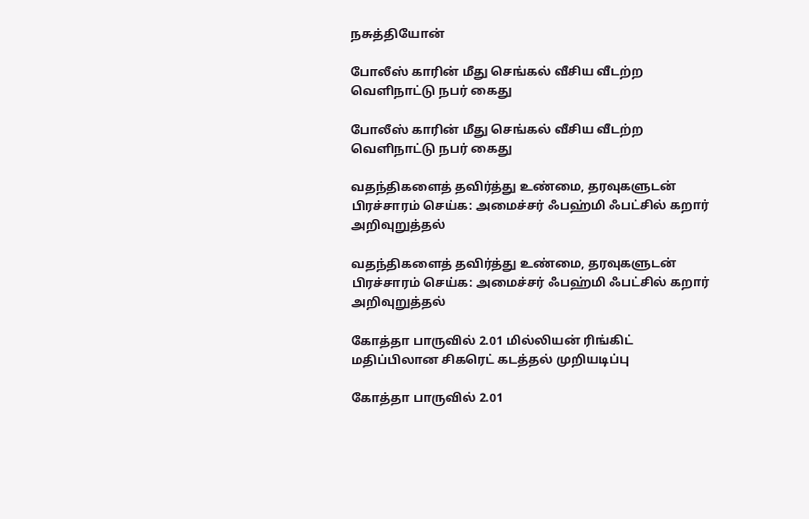நசுத்தியோன்

போலீஸ் காரின் மீது செங்கல் வீசிய வீடற்ற வெளிநாட்டு நபர் கைது

போலீஸ் காரின் மீது செங்கல் வீசிய வீடற்ற வெளிநாட்டு நபர் கைது

வதந்திகளைத் தவிர்த்து உண்மை, தரவுகளுடன் பிரச்சாரம் செய்க: அமைச்சர் ஃபஹ்மி ஃபட்சில் கறார் அறிவுறுத்தல்

வதந்திகளைத் தவிர்த்து உண்மை, தரவுகளுடன் பிரச்சாரம் செய்க: அமைச்சர் ஃபஹ்மி ஃபட்சில் கறார் அறிவுறுத்தல்

கோத்தா பாருவில் 2.01 மில்லியன் ரிங்கிட் மதிப்பிலான சிகரெட் கடத்தல் முறியடிப்பு

கோத்தா பாருவில் 2.01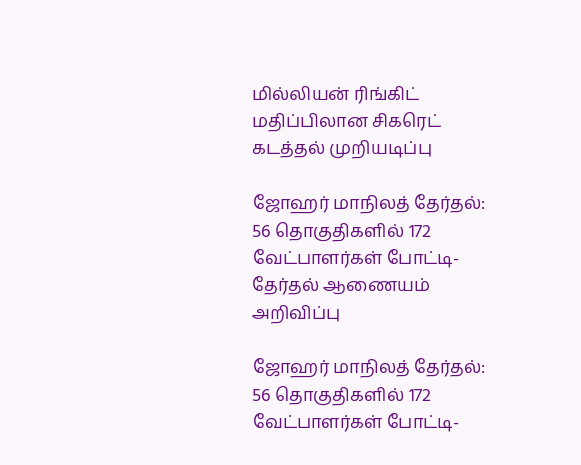மில்லியன் ரிங்கிட் மதிப்பிலான சிகரெட் கடத்தல் முறியடிப்பு

ஜோஹர் மாநிலத் தேர்தல்: 56 தொகுதிகளில் 172 வேட்பாளர்கள் போட்டி- தேர்தல் ஆணையம் அறிவிப்பு

ஜோஹர் மாநிலத் தேர்தல்: 56 தொகுதிகளில் 172 வேட்பாளர்கள் போட்டி-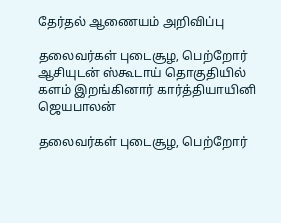தேர்தல் ஆணையம் அறிவிப்பு

தலைவர்கள் புடைசூழ, பெற்றோர் ஆசியுடன் ஸ்கூடாய் தொகுதியில் களம் இறங்கினார் கார்த்தியாயினி ஜெயபாலன்

தலைவர்கள் புடைசூழ, பெற்றோர்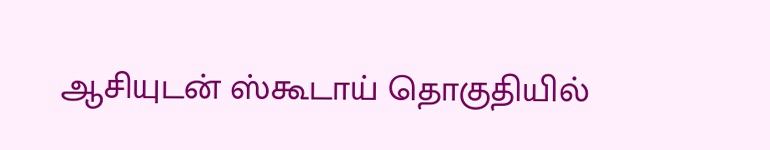ஆசியுடன் ஸ்கூடாய் தொகுதியில்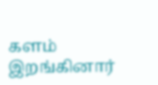களம் இறங்கினார்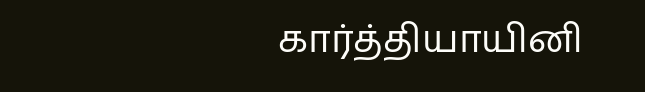கார்த்தியாயினி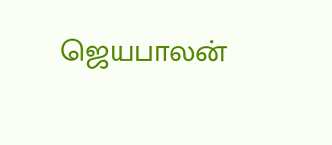ஜெயபாலன்